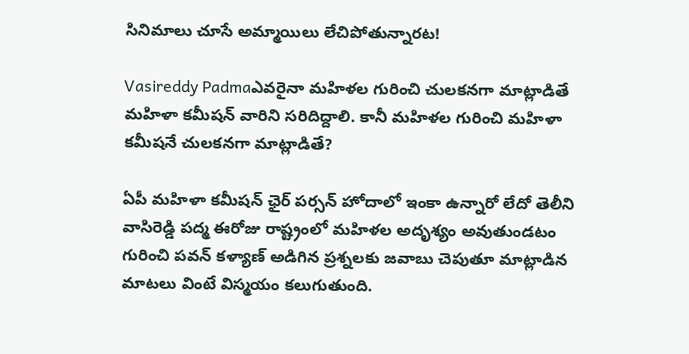సినిమాలు చూసే అమ్మాయిలు లేచిపోతున్నారట!

Vasireddy Padmaఎవరైనా మహిళల గురించి చులకనగా మాట్లాడితే మహిళా కమీషన్‌ వారిని సరిదిద్దాలి. కానీ మహిళల గురించి మహిళా కమీషనే చులకనగా మాట్లాడితే?

ఏపీ మహిళా కమీషన్‌ ఛైర్ పర్సన్‌ హోదాలో ఇంకా ఉన్నారో లేదో తెలీని వాసిరెడ్డి పద్మ ఈరోజు రాష్ట్రంలో మహిళల అదృశ్యం అవుతుండటం గురించి పవన్‌ కళ్యాణ్‌ అడిగిన ప్రశ్నలకు జవాబు చెపుతూ మాట్లాడిన మాటలు వింటే విస్మయం కలుగుతుంది.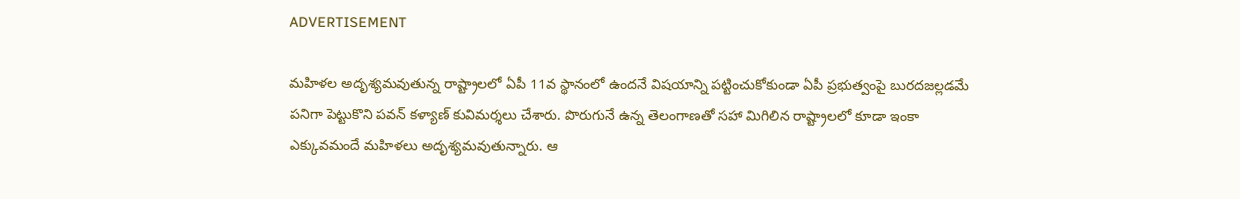ADVERTISEMENT

మహిళల అదృశ్యమవుతున్న రాష్ట్రాలలో ఏపీ 11వ స్థానంలో ఉందనే విషయాన్ని పట్టించుకోకుండా ఏపీ ప్రభుత్వంపై బురదజల్లడమే పనిగా పెట్టుకొని పవన్‌ కళ్యాణ్‌ కువిమర్శలు చేశారు. పొరుగునే ఉన్న తెలంగాణతో సహా మిగిలిన రాష్ట్రాలలో కూడా ఇంకా ఎక్కువమందే మహిళలు అదృశ్యమవుతున్నారు. ఆ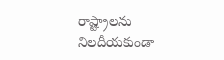రాష్ట్రాలను నిలదీయకుండా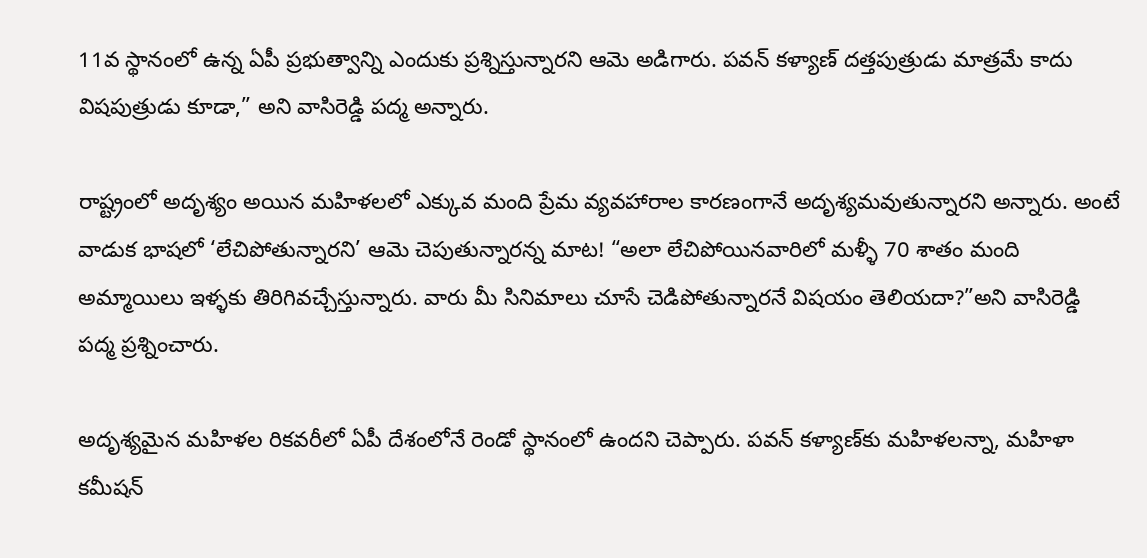11వ స్థానంలో ఉన్న ఏపీ ప్రభుత్వాన్ని ఎందుకు ప్రశ్నిస్తున్నారని ఆమె అడిగారు. పవన్‌ కళ్యాణ్‌ దత్తపుత్రుడు మాత్రమే కాదు విషపుత్రుడు కూడా,” అని వాసిరెడ్డి పద్మ అన్నారు.

రాష్ట్రంలో అదృశ్యం అయిన మహిళలలో ఎక్కువ మంది ప్రేమ వ్యవహారాల కారణంగానే అదృశ్యమవుతున్నారని అన్నారు. అంటే వాడుక భాషలో ‘లేచిపోతున్నారని’ ఆమె చెపుతున్నారన్న మాట! “అలా లేచిపోయినవారిలో మళ్ళీ 70 శాతం మంది అమ్మాయిలు ఇళ్ళకు తిరిగివచ్చేస్తున్నారు. వారు మీ సినిమాలు చూసే చెడిపోతున్నారనే విషయం తెలియదా?”అని వాసిరెడ్డి పద్మ ప్రశ్నించారు.

అదృశ్యమైన మహిళల రికవరీలో ఏపీ దేశంలోనే రెండో స్థానంలో ఉందని చెప్పారు. పవన్‌ కళ్యాణ్‌కు మహిళలన్నా, మహిళా కమీషన్‌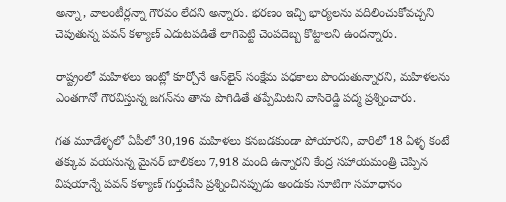అన్నా, వాలంటీర్లన్నా గౌరవం లేదని అన్నారు. భరణం ఇచ్చి భార్యలను వదిలించుకోవచ్చని చెపుతున్న పవన్‌ కళ్యాణ్‌ ఎదుటపడితే లాగిపెట్టి చెంపదెబ్బ కొట్టాలని ఉందన్నారు.

రాష్ట్రంలో మహిళలు ఇంట్లో కూర్చోనే ఆన్‌లైన్‌ సంక్షేమ పధకాలు పొందుతున్నారని, మహిళలను ఎంతగానో గౌరవిస్తున్న జగన్‌ను తాను పొగిడితే తప్పేమిటని వాసిరెడ్డి పద్మ ప్రశ్నించారు.

గత మూడేళ్ళలో ఏపీలో 30,196 మహిళలు కనబడకుండా పోయారని, వారిలో 18 ఏళ్ళ కంటే తక్కువ వయసున్న మైనర్ బాలికలు 7,918 మంది ఉన్నారని కేంద్ర సహాయమంత్రి చెప్పిన విషయాన్నే పవన్‌ కళ్యాణ్‌ గుర్తుచేసి ప్రశ్నించినప్పుడు అందుకు సూటిగా సమాధానం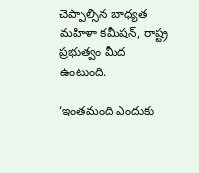చెప్పాల్సిన బాధ్యత మహిళా కమీషన్‌, రాష్ట్ర ప్రభుత్వం మీద ఉంటుంది.

‘ఇంతమంది ఎందుకు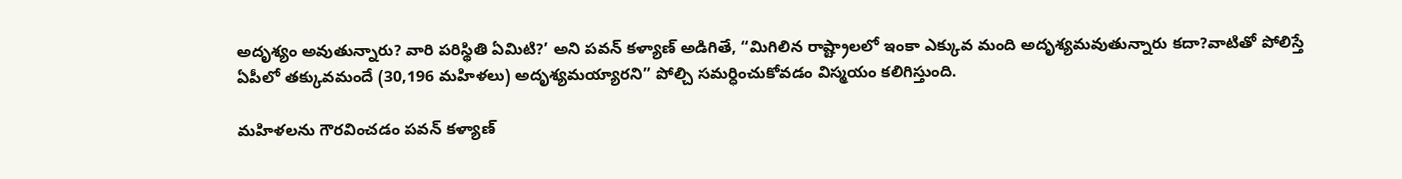అదృశ్యం అవుతున్నారు? వారి పరిస్థితి ఏమిటి?’ అని పవన్‌ కళ్యాణ్‌ అడిగితే, “మిగిలిన రాష్ట్రాలలో ఇంకా ఎక్కువ మంది అదృశ్యమవుతున్నారు కదా?వాటితో పోలిస్తే ఏపీలో తక్కువమందే (30,196 మహిళలు) అదృశ్యమయ్యారని” పోల్చి సమర్ధించుకోవడం విస్మయం కలిగిస్తుంది.

మహిళలను గౌరవించడం పవన్‌ కళ్యాణ్‌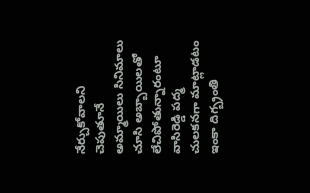నేర్చుకోవాలని చెపుతూనే అమ్మాయిలు సినిమాలు చూసి అబ్బాయిలతో లేచిపోతున్నారంటూ వాసిరెడ్డి పద్మ చులకనగా మాట్లాడటం ఇంకా దిగ్బ్రంతి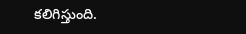కలిగిస్తుంది.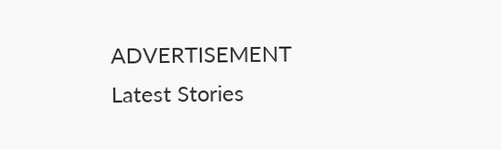ADVERTISEMENT
Latest Stories